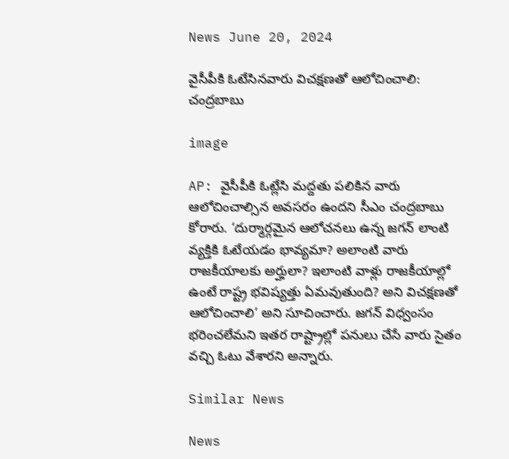News June 20, 2024

వైసీపీకి ఓటేసినవారు విచక్షణతో ఆలోచించాలి: చంద్రబాబు

image

AP: వైసీపీకి ఓట్లేసి మద్దతు పలికిన వారు ఆలోచించాల్సిన అవసరం ఉందని సీఎం చంద్రబాబు కోరారు. ‘దుర్మార్గమైన ఆలోచనలు ఉన్న జగన్ లాంటి వ్యక్తికి ఓటేయడం భావ్యమా? అలాంటి వారు రాజకీయాలకు అర్హులా? ఇలాంటి వాళ్లు రాజకీయాల్లో ఉంటే రాష్ట్ర భవిష్యత్తు ఏమవుతుంది? అని విచక్షణతో ఆలోచించాలి’ అని సూచించారు. జగన్ విధ్వంసం భరించలేమని ఇతర రాష్ట్రాల్లో పనులు చేసే వారు సైతం వచ్చి ఓటు వేశారని అన్నారు.

Similar News

News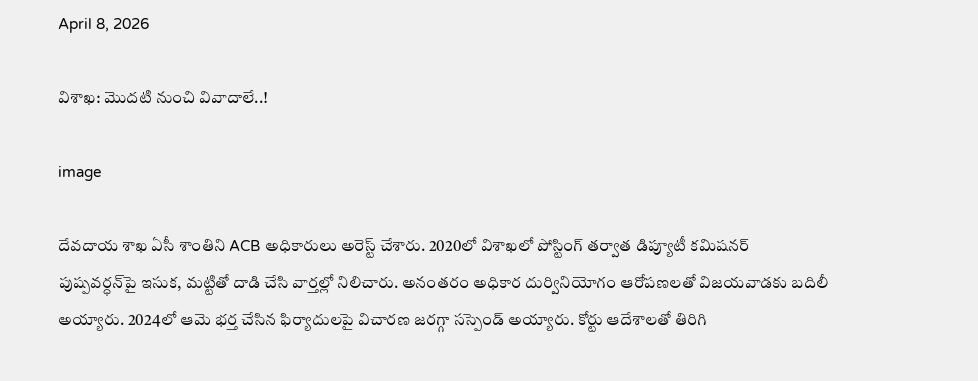April 8, 2026

విశాఖ: మొదటి నుంచి వివాదాలే..!

image

దేవదాయ శాఖ ఏసీ శాంతిని ACB అధికారులు అరెస్ట్ చేశారు. 2020లో విశాఖలో పోస్టింగ్ తర్వాత డిప్యూటీ కమిషనర్ పుష్పవర్ధన్‌పై ఇసుక, మట్టితో దాడి చేసి వార్తల్లో నిలిచారు. అనంతరం అధికార దుర్వినియోగం ఆరోపణలతో విజయవాడకు బదిలీ అయ్యారు. 2024లో ఆమె భర్త చేసిన ఫిర్యాదులపై విచారణ జరగ్గా సస్పెండ్ అయ్యారు. కోర్టు ఆదేశాలతో తిరిగి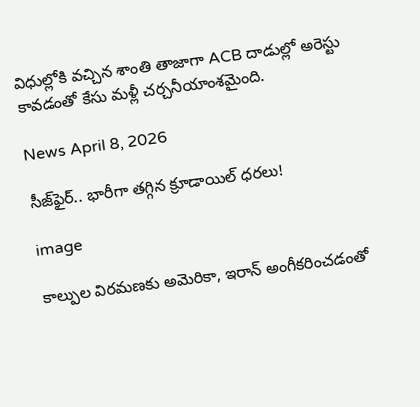విధుల్లోకి వచ్చిన శాంతి తాజాగా ACB దాడుల్లో అరెస్టు కావడంతో కేసు మళ్లీ చర్చనీయాంశమైంది.

News April 8, 2026

సీజ్‌ఫైర్.. భారీగా తగ్గిన క్రూడాయిల్ ధరలు!

image

కాల్పుల విరమణకు అమెరికా, ఇరాన్ అంగీకరించడంతో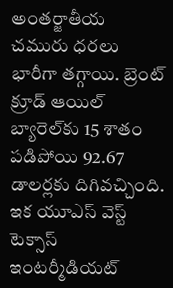అంతర్జాతీయ చమురు ధరలు భారీగా తగ్గాయి. బ్రెంట్ క్రూడ్ ఆయిల్ బ్యారెల్‌కు 15 శాతం పడిపోయి 92.67 డాలర్లకు దిగివచ్చింది. ఇక యూఎస్ వెస్ట్ టెక్సాస్ ఇంటర్మీడియట్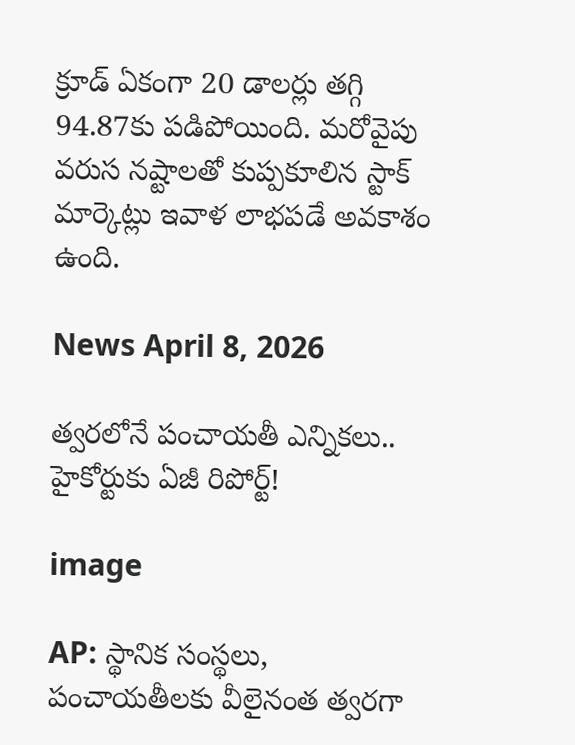క్రూడ్ ఏకంగా 20 డాలర్లు తగ్గి 94.87కు పడిపోయింది. మరోవైపు వరుస నష్టాలతో కుప్పకూలిన స్టాక్ మార్కెట్లు ఇవాళ లాభపడే అవకాశం ఉంది.

News April 8, 2026

త్వరలోనే పంచాయతీ ఎన్నికలు.. హైకోర్టుకు ఏజీ రిపోర్ట్!

image

AP: స్థానిక సంస్థలు, పంచాయతీలకు వీలైనంత త్వరగా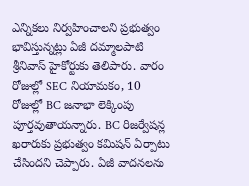ఎన్నికలు నిర్వహించాలని ప్రభుత్వం భావిస్తున్నట్లు ఏజీ దమ్మాలపాటి శ్రీనివాస్ హైకోర్టుకు తెలిపారు. వారం రోజుల్లో SEC నియామకం, 10 రోజుల్లో BC జనాభా లెక్కింపు పూర్తవుతాయన్నారు. BC రిజర్వేషన్ల ఖరారుకు ప్రభుత్వం కమిషన్ ఏర్పాటు చేసిందని చెప్పారు. ఏజీ వాదనలను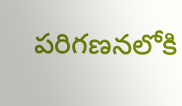పరిగణనలోకి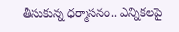తీసుకున్న ధర్మాసనం.. ఎన్నికలపై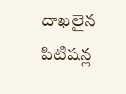దాఖలైన పిటిషన్ల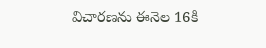విచారణను ఈనెల 16కి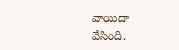వాయిదా వేసింది.